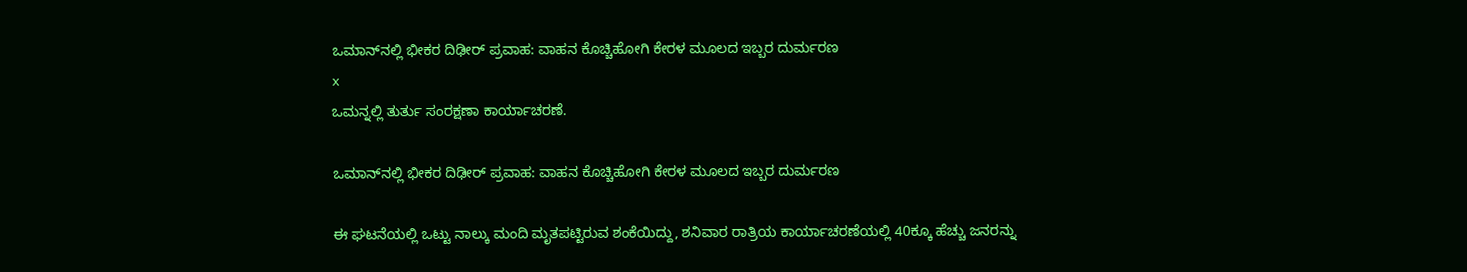ಒಮಾನ್‌ನಲ್ಲಿ ಭೀಕರ ದಿಢೀರ್ ಪ್ರವಾಹ: ವಾಹನ ಕೊಚ್ಚಿಹೋಗಿ ಕೇರಳ ಮೂಲದ ಇಬ್ಬರ ದುರ್ಮರಣ
x
ಒಮನ್ನಲ್ಲಿ ತುರ್ತು ಸಂರಕ್ಷಣಾ ಕಾರ್ಯಾಚರಣೆ.

ಒಮಾನ್‌ನಲ್ಲಿ ಭೀಕರ ದಿಢೀರ್ ಪ್ರವಾಹ: ವಾಹನ ಕೊಚ್ಚಿಹೋಗಿ ಕೇರಳ ಮೂಲದ ಇಬ್ಬರ ದುರ್ಮರಣ

ಈ ಘಟನೆಯಲ್ಲಿ ಒಟ್ಟು ನಾಲ್ಕು ಮಂದಿ ಮೃತಪಟ್ಟಿರುವ ಶಂಕೆಯಿದ್ದು, ಶನಿವಾರ ರಾತ್ರಿಯ ಕಾರ್ಯಾಚರಣೆಯಲ್ಲಿ 40ಕ್ಕೂ ಹೆಚ್ಚು ಜನರನ್ನು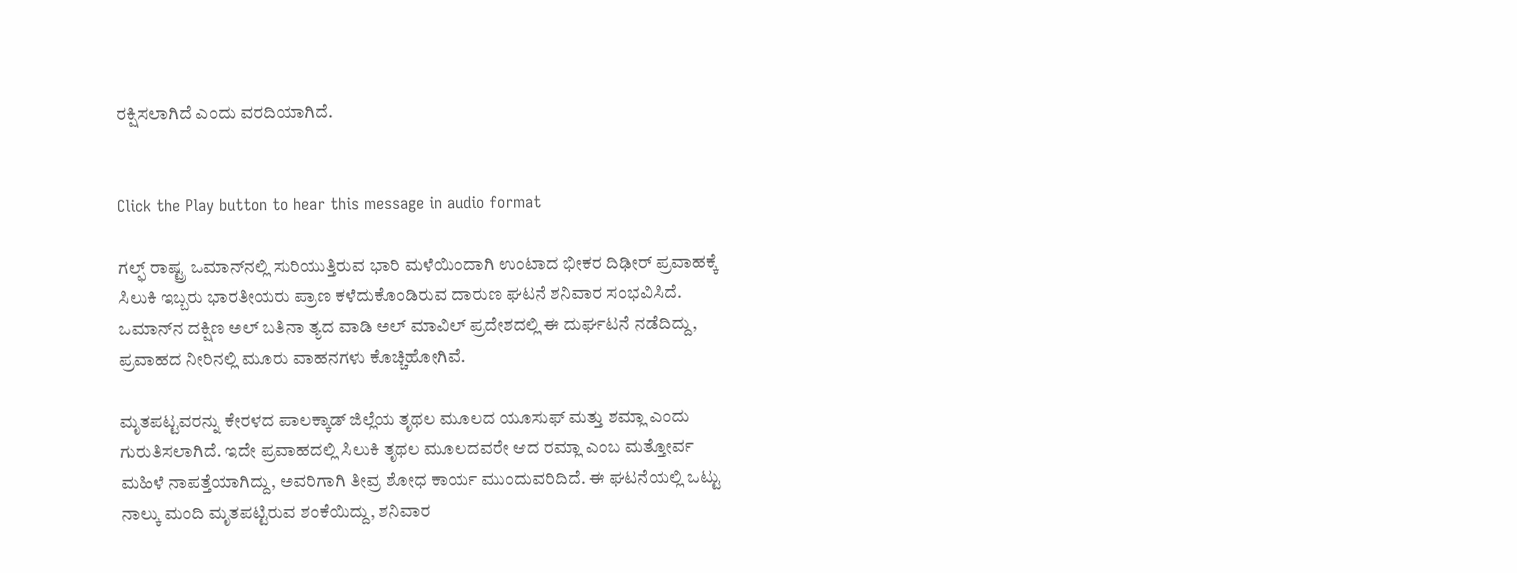ರಕ್ಷಿಸಲಾಗಿದೆ ಎಂದು ವರದಿಯಾಗಿದೆ.


Click the Play button to hear this message in audio format

ಗಲ್ಫ್ ರಾಷ್ಟ್ರ ಒಮಾನ್‌ನಲ್ಲಿ ಸುರಿಯುತ್ತಿರುವ ಭಾರಿ ಮಳೆಯಿಂದಾಗಿ ಉಂಟಾದ ಭೀಕರ ದಿಢೀರ್ ಪ್ರವಾಹಕ್ಕೆ ಸಿಲುಕಿ ಇಬ್ಬರು ಭಾರತೀಯರು ಪ್ರಾಣ ಕಳೆದುಕೊಂಡಿರುವ ದಾರುಣ ಘಟನೆ ಶನಿವಾರ ಸಂಭವಿಸಿದೆ. ಒಮಾನ್‌ನ ದಕ್ಷಿಣ ಅಲ್ ಬತಿನಾ ತ್ಯದ ವಾಡಿ ಅಲ್ ಮಾವಿಲ್ ಪ್ರದೇಶದಲ್ಲಿ ಈ ದುರ್ಘಟನೆ ನಡೆದಿದ್ದು, ಪ್ರವಾಹದ ನೀರಿನಲ್ಲಿ ಮೂರು ವಾಹನಗಳು ಕೊಚ್ಚಿಹೋಗಿವೆ.

ಮೃತಪಟ್ಟವರನ್ನು ಕೇರಳದ ಪಾಲಕ್ಕಾಡ್ ಜಿಲ್ಲೆಯ ತೃಥಲ ಮೂಲದ ಯೂಸುಫ್ ಮತ್ತು ಶಮ್ಲಾ ಎಂದು ಗುರುತಿಸಲಾಗಿದೆ. ಇದೇ ಪ್ರವಾಹದಲ್ಲಿ ಸಿಲುಕಿ ತೃಥಲ ಮೂಲದವರೇ ಆದ ರಮ್ಲಾ ಎಂಬ ಮತ್ತೋರ್ವ ಮಹಿಳೆ ನಾಪತ್ತೆಯಾಗಿದ್ದು, ಅವರಿಗಾಗಿ ತೀವ್ರ ಶೋಧ ಕಾರ್ಯ ಮುಂದುವರಿದಿದೆ. ಈ ಘಟನೆಯಲ್ಲಿ ಒಟ್ಟು ನಾಲ್ಕು ಮಂದಿ ಮೃತಪಟ್ಟಿರುವ ಶಂಕೆಯಿದ್ದು, ಶನಿವಾರ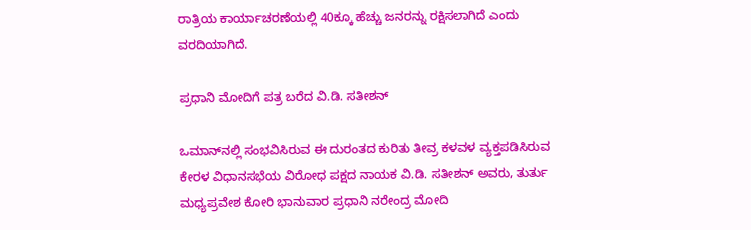ರಾತ್ರಿಯ ಕಾರ್ಯಾಚರಣೆಯಲ್ಲಿ 40ಕ್ಕೂ ಹೆಚ್ಚು ಜನರನ್ನು ರಕ್ಷಿಸಲಾಗಿದೆ ಎಂದು ವರದಿಯಾಗಿದೆ.

ಪ್ರಧಾನಿ ಮೋದಿಗೆ ಪತ್ರ ಬರೆದ ವಿ.ಡಿ. ಸತೀಶನ್

ಒಮಾನ್‌ನಲ್ಲಿ ಸಂಭವಿಸಿರುವ ಈ ದುರಂತದ ಕುರಿತು ತೀವ್ರ ಕಳವಳ ವ್ಯಕ್ತಪಡಿಸಿರುವ ಕೇರಳ ವಿಧಾನಸಭೆಯ ವಿರೋಧ ಪಕ್ಷದ ನಾಯಕ ವಿ.ಡಿ. ಸತೀಶನ್ ಅವರು, ತುರ್ತು ಮಧ್ಯಪ್ರವೇಶ ಕೋರಿ ಭಾನುವಾರ ಪ್ರಧಾನಿ ನರೇಂದ್ರ ಮೋದಿ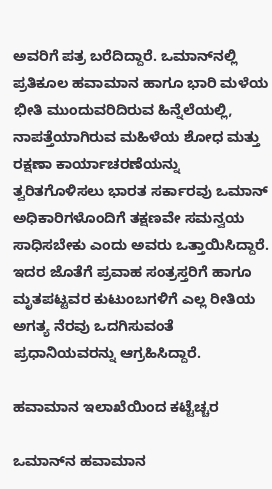ಅವರಿಗೆ ಪತ್ರ ಬರೆದಿದ್ದಾರೆ. ಒಮಾನ್‌ನಲ್ಲಿ ಪ್ರತಿಕೂಲ ಹವಾಮಾನ ಹಾಗೂ ಭಾರಿ ಮಳೆಯ ಭೀತಿ ಮುಂದುವರಿದಿರುವ ಹಿನ್ನೆಲೆಯಲ್ಲಿ, ನಾಪತ್ತೆಯಾಗಿರುವ ಮಹಿಳೆಯ ಶೋಧ ಮತ್ತು ರಕ್ಷಣಾ ಕಾರ್ಯಾಚರಣೆಯನ್ನು ತ್ವರಿತಗೊಳಿಸಲು ಭಾರತ ಸರ್ಕಾರವು ಒಮಾನ್ ಅಧಿಕಾರಿಗಳೊಂದಿಗೆ ತಕ್ಷಣವೇ ಸಮನ್ವಯ ಸಾಧಿಸಬೇಕು ಎಂದು ಅವರು ಒತ್ತಾಯಿಸಿದ್ದಾರೆ. ಇದರ ಜೊತೆಗೆ ಪ್ರವಾಹ ಸಂತ್ರಸ್ತರಿಗೆ ಹಾಗೂ ಮೃತಪಟ್ಟವರ ಕುಟುಂಬಗಳಿಗೆ ಎಲ್ಲ ರೀತಿಯ ಅಗತ್ಯ ನೆರವು ಒದಗಿಸುವಂತೆ ಪ್ರಧಾನಿಯವರನ್ನು ಆಗ್ರಹಿಸಿದ್ದಾರೆ.

ಹವಾಮಾನ ಇಲಾಖೆಯಿಂದ ಕಟ್ಟೆಚ್ಚರ

ಒಮಾನ್‌ನ ಹವಾಮಾನ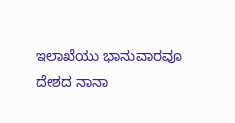ಇಲಾಖೆಯು ಭಾನುವಾರವೂ ದೇಶದ ನಾನಾ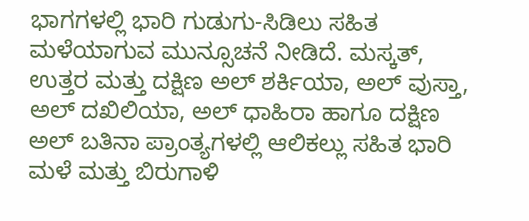ಭಾಗಗಳಲ್ಲಿ ಭಾರಿ ಗುಡುಗು-ಸಿಡಿಲು ಸಹಿತ ಮಳೆಯಾಗುವ ಮುನ್ಸೂಚನೆ ನೀಡಿದೆ. ಮಸ್ಕತ್, ಉತ್ತರ ಮತ್ತು ದಕ್ಷಿಣ ಅಲ್ ಶರ್ಕಿಯಾ, ಅಲ್ ವುಸ್ತಾ, ಅಲ್ ದಖಿಲಿಯಾ, ಅಲ್ ಧಾಹಿರಾ ಹಾಗೂ ದಕ್ಷಿಣ ಅಲ್ ಬತಿನಾ ಪ್ರಾಂತ್ಯಗಳಲ್ಲಿ ಆಲಿಕಲ್ಲು ಸಹಿತ ಭಾರಿ ಮಳೆ ಮತ್ತು ಬಿರುಗಾಳಿ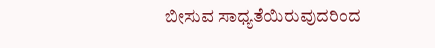ಬೀಸುವ ಸಾಧ್ಯತೆಯಿರುವುದರಿಂದ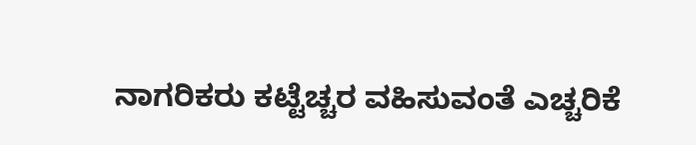ನಾಗರಿಕರು ಕಟ್ಟೆಚ್ಚರ ವಹಿಸುವಂತೆ ಎಚ್ಚರಿಕೆ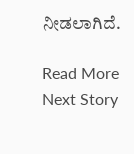ನೀಡಲಾಗಿದೆ.

Read More
Next Story